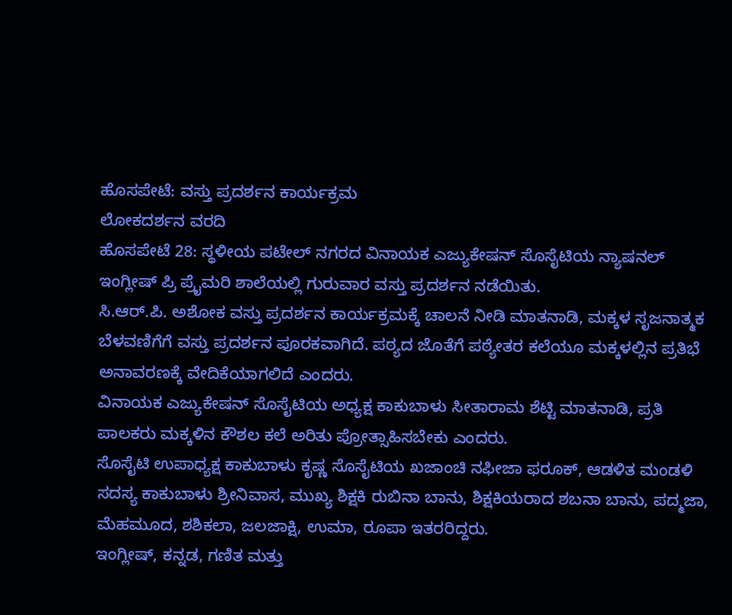ಹೊಸಪೇಟೆ: ವಸ್ತು ಪ್ರದರ್ಶನ ಕಾರ್ಯಕ್ರಮ
ಲೋಕದರ್ಶನ ವರದಿ
ಹೊಸಪೇಟೆ 28: ಸ್ಥಳೀಯ ಪಟೇಲ್ ನಗರದ ವಿನಾಯಕ ಎಜ್ಯುಕೇಷನ್ ಸೊಸೈಟಿಯ ನ್ಯಾಷನಲ್ ಇಂಗ್ಲೀಷ್ ಪ್ರಿ ಪ್ರೈಮರಿ ಶಾಲೆಯಲ್ಲಿ ಗುರುವಾರ ವಸ್ತು ಪ್ರದರ್ಶನ ನಡೆಯಿತು.
ಸಿ.ಆರ್.ಪಿ. ಅಶೋಕ ವಸ್ತು ಪ್ರದರ್ಶನ ಕಾರ್ಯಕ್ರಮಕ್ಕೆ ಚಾಲನೆ ನೀಡಿ ಮಾತನಾಡಿ, ಮಕ್ಕಳ ಸೃಜನಾತ್ಮಕ ಬೆಳವಣಿಗೆಗೆ ವಸ್ತು ಪ್ರದರ್ಶನ ಪೂರಕವಾಗಿದೆ. ಪಠ್ಯದ ಜೊತೆಗೆ ಪಠ್ಯೇತರ ಕಲೆಯೂ ಮಕ್ಕಳಲ್ಲಿನ ಪ್ರತಿಭೆ ಅನಾವರಣಕ್ಕೆ ವೇದಿಕೆಯಾಗಲಿದೆ ಎಂದರು.
ವಿನಾಯಕ ಎಜ್ಯುಕೇಷನ್ ಸೊಸೈಟಿಯ ಅಧ್ಯಕ್ಷ ಕಾಕುಬಾಳು ಸೀತಾರಾಮ ಶೆಟ್ಟಿ ಮಾತನಾಡಿ, ಪ್ರತಿ ಪಾಲಕರು ಮಕ್ಕಳಿನ ಕೌಶಲ ಕಲೆ ಅರಿತು ಪ್ರೋತ್ಸಾಹಿಸಬೇಕು ಎಂದರು.
ಸೊಸೈಟಿ ಉಪಾಧ್ಯಕ್ಷ ಕಾಕುಬಾಳು ಕೃಷ್ಣ ಸೊಸೈಟಿಯ ಖಜಾಂಚಿ ನಫೀಜಾ ಫರೂಕ್, ಆಡಳಿತ ಮಂಡಳಿ ಸದಸ್ಯ ಕಾಕುಬಾಳು ಶ್ರೀನಿವಾಸ, ಮುಖ್ಯ ಶಿಕ್ಷಕಿ ರುಬಿನಾ ಬಾನು, ಶಿಕ್ಷಕಿಯರಾದ ಶಬನಾ ಬಾನು, ಪದ್ಮಜಾ, ಮೆಹಮೂದ, ಶಶಿಕಲಾ, ಜಲಜಾಕ್ಷಿ, ಉಮಾ, ರೂಪಾ ಇತರರಿದ್ದರು.
ಇಂಗ್ಲೀಷ್, ಕನ್ನಡ, ಗಣಿತ ಮತ್ತು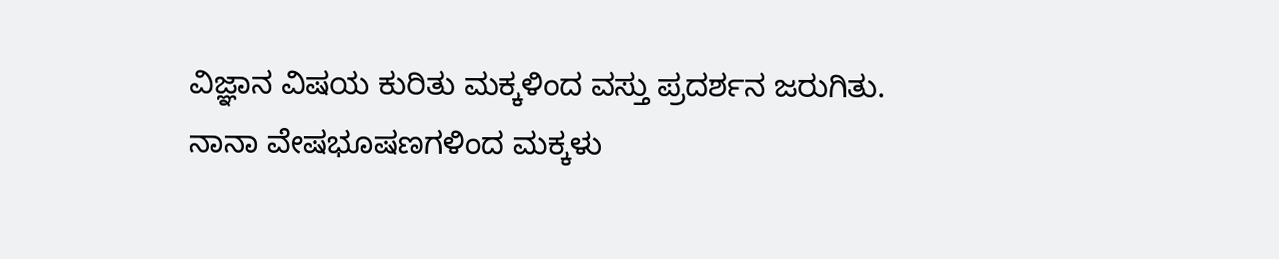ವಿಜ್ಞಾನ ವಿಷಯ ಕುರಿತು ಮಕ್ಕಳಿಂದ ವಸ್ತು ಪ್ರದರ್ಶನ ಜರುಗಿತು. ನಾನಾ ವೇಷಭೂಷಣಗಳಿಂದ ಮಕ್ಕಳು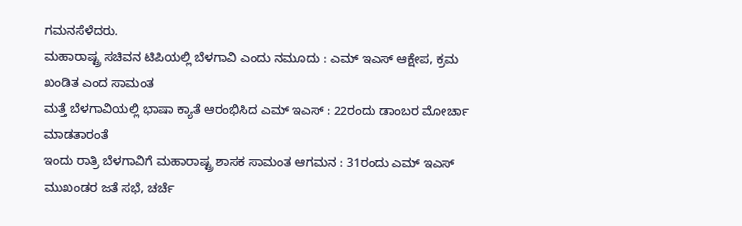ಗಮನಸೆಳೆದರು.
ಮಹಾರಾಷ್ಟ್ರ ಸಚಿವನ ಟಿಪಿಯಲ್ಲಿ ಬೆಳಗಾವಿ ಎಂದು ನಮೂದು : ಎಮ್ ಇಎಸ್ ಆಕ್ಷೇಪ, ಕ್ರಮ ಖಂಡಿತ ಎಂದ ಸಾಮಂತ
ಮತ್ತೆ ಬೆಳಗಾವಿಯಲ್ಲಿ ಭಾಷಾ ಕ್ಯಾತೆ ಆರಂಭಿಸಿದ ಎಮ್ ಇಎಸ್ : 22ರಂದು ಡಾಂಬರ ಮೋರ್ಚಾ ಮಾಡತಾರಂತೆ
ಇಂದು ರಾತ್ರಿ ಬೆಳಗಾವಿಗೆ ಮಹಾರಾಷ್ಟ್ರ ಶಾಸಕ ಸಾಮಂತ ಆಗಮನ : 31ರಂದು ಎಮ್ ಇಎಸ್ ಮುಖಂಡರ ಜತೆ ಸಭೆ, ಚರ್ಚೆ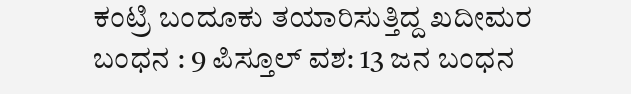ಕಂಟ್ರಿ ಬಂದೂಕು ತಯಾರಿಸುತ್ತಿದ್ದ ಖದೀಮರ ಬಂಧನ : 9 ಪಿಸ್ತೂಲ್ ವಶ: 13 ಜನ ಬಂಧನ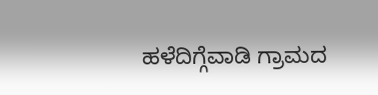ಹಳೆದಿಗ್ಗೆವಾಡಿ ಗ್ರಾಮದ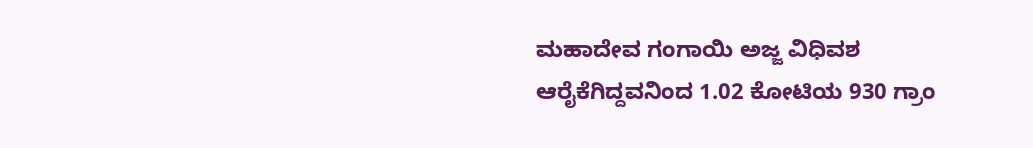ಮಹಾದೇವ ಗಂಗಾಯಿ ಅಜ್ಜ ವಿಧಿವಶ
ಆರೈಕೆಗಿದ್ದವನಿಂದ 1.02 ಕೋಟಿಯ 930 ಗ್ರಾಂ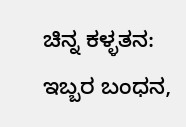ಚಿನ್ನ ಕಳ್ಳತನ: ಇಬ್ಬರ ಬಂಧನ,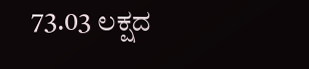73.03 ಲಕ್ಷದ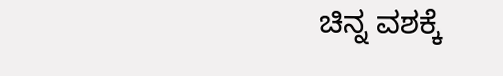ಚಿನ್ನ ವಶಕ್ಕೆ